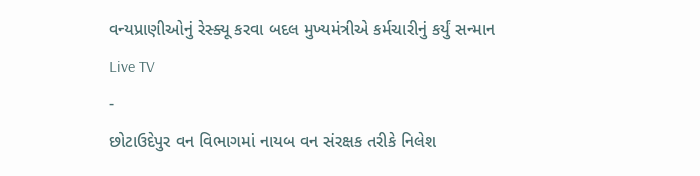વન્યપ્રાણીઓનું રેસ્ક્યૂ કરવા બદલ મુખ્યમંત્રીએ કર્મચારીનું કર્યું સન્માન
Live TV
-
છોટાઉદેપુર વન વિભાગમાં નાયબ વન સંરક્ષક તરીકે નિલેશ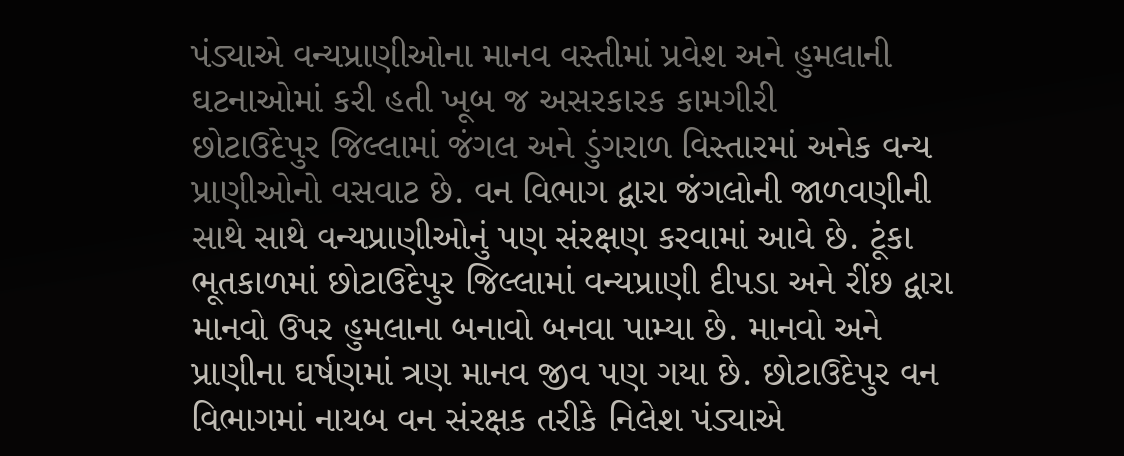પંડ્યાએ વન્યપ્રાણીઓના માનવ વસ્તીમાં પ્રવેશ અને હુમલાની ઘટનાઓમાં કરી હતી ખૂબ જ અસરકારક કામગીરી
છોટાઉદેપુર જિલ્લામાં જંગલ અને ડુંગરાળ વિસ્તારમાં અનેક વન્ય પ્રાણીઓનો વસવાટ છે. વન વિભાગ દ્વારા જંગલોની જાળવણીની સાથે સાથે વન્યપ્રાણીઓનું પણ સંરક્ષણ કરવામાં આવે છે. ટૂંકા ભૂતકાળમાં છોટાઉદેપુર જિલ્લામાં વન્યપ્રાણી દીપડા અને રીંછ દ્વારા માનવો ઉપર હુમલાના બનાવો બનવા પામ્યા છે. માનવો અને પ્રાણીના ઘર્ષણમાં ત્રણ માનવ જીવ પણ ગયા છે. છોટાઉદેપુર વન વિભાગમાં નાયબ વન સંરક્ષક તરીકે નિલેશ પંડ્યાએ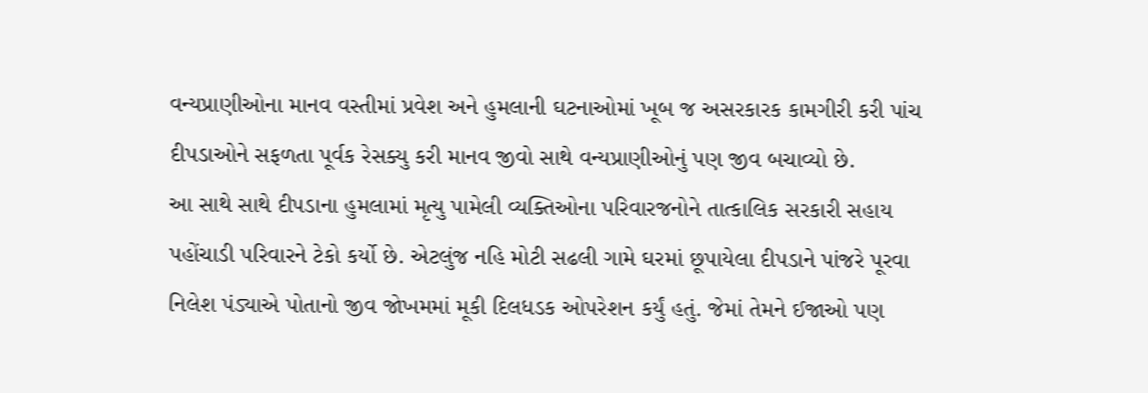વન્યપ્રાણીઓના માનવ વસ્તીમાં પ્રવેશ અને હુમલાની ઘટનાઓમાં ખૂબ જ અસરકારક કામગીરી કરી પાંચ દીપડાઓને સફળતા પૂર્વક રેસક્યુ કરી માનવ જીવો સાથે વન્યપ્રાણીઓનું પણ જીવ બચાવ્યો છે.
આ સાથે સાથે દીપડાના હુમલામાં મૃત્યુ પામેલી વ્યક્તિઓના પરિવારજનોને તાત્કાલિક સરકારી સહાય પહોંચાડી પરિવારને ટેકો કર્યો છે. એટલુંજ નહિ મોટી સઢલી ગામે ઘરમાં છૂપાયેલા દીપડાને પાંજરે પૂરવા નિલેશ પંડ્યાએ પોતાનો જીવ જોખમમાં મૂકી દિલધડક ઓપરેશન કર્યું હતું. જેમાં તેમને ઈજાઓ પણ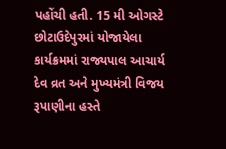પહોંચી હતી. 15 મી ઓગસ્ટે છોટાઉદેપુરમાં યોજાયેલા કાર્યક્રમમાં રાજ્યપાલ આચાર્ય દેવ વ્રત અને મુખ્યમંત્રી વિજય રૂપાણીના હસ્તે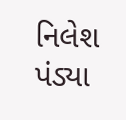નિલેશ પંડ્યા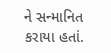ને સન્માનિત કરાયા હતાં.